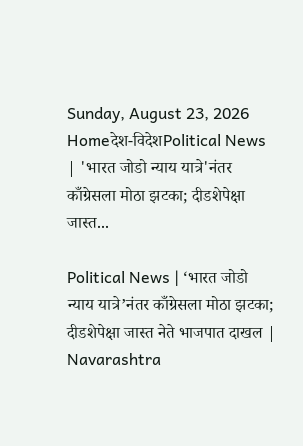Sunday, August 23, 2026
Homeदेश-विदेशPolitical News | 'भारत जोडो न्याय यात्रे'नंतर काँग्रेसला मोठा झटका; दीडशेपेक्षा जास्त...

Political News | ‘भारत जोडो न्याय यात्रे’नंतर काँग्रेसला मोठा झटका; दीडशेपेक्षा जास्त नेते भाजपात दाखल | Navarashtra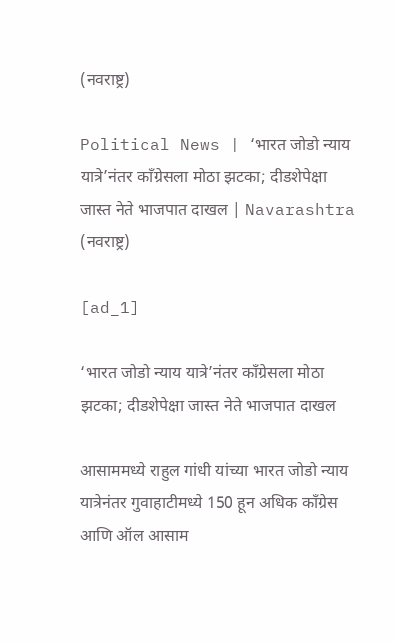(नवराष्ट्र)

Political News | ‘भारत जोडो न्याय यात्रे’नंतर काँग्रेसला मोठा झटका; दीडशेपेक्षा जास्त नेते भाजपात दाखल | Navarashtra (नवराष्ट्र)

[ad_1]

‘भारत जोडो न्याय यात्रे’नंतर काँग्रेसला मोठा झटका; दीडशेपेक्षा जास्त नेते भाजपात दाखल

आसाममध्ये राहुल गांधी यांच्या भारत जोडो न्याय यात्रेनंतर गुवाहाटीमध्ये 150 हून अधिक काँग्रेस आणि ऑल आसाम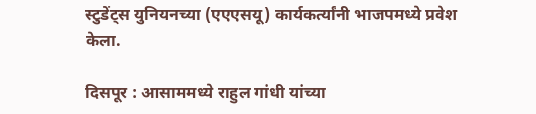स्टुडेंट्स युनियनच्या (एएएसयू) कार्यकर्त्यांनी भाजपमध्ये प्रवेश केला.

दिसपूर : आसाममध्ये राहुल गांधी यांच्या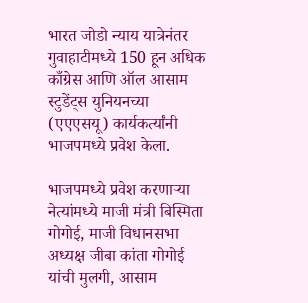भारत जोडो न्याय यात्रेनंतर गुवाहाटीमध्ये 150 हून अधिक काँग्रेस आणि ऑल आसाम स्टुडेंट्स युनियनच्या (एएएसयू) कार्यकर्त्यांनी भाजपमध्ये प्रवेश केला.

भाजपमध्ये प्रवेश करणाऱ्या नेत्यांमध्ये माजी मंत्री बिस्मिता गोगोई, माजी विधानसभा अध्यक्ष जीबा कांता गोगोई यांची मुलगी, आसाम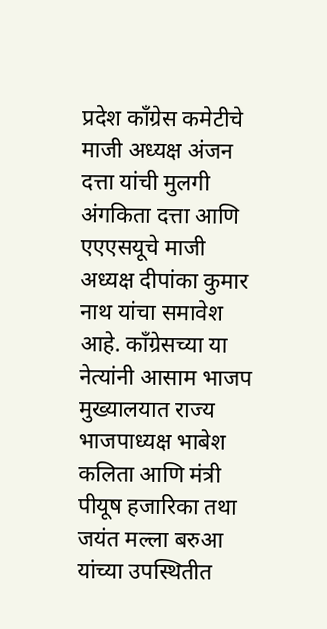प्रदेश काँग्रेस कमेटीचे माजी अध्यक्ष अंजन दत्ता यांची मुलगी अंगकिता दत्ता आणि एएएसयूचे माजी अध्यक्ष दीपांका कुमार नाथ यांचा समावेश आहे. काँग्रेसच्या या नेत्यांनी आसाम भाजप मुख्यालयात राज्य भाजपाध्यक्ष भाबेश कलिता आणि मंत्री पीयूष हजारिका तथा जयंत मल्ला बरुआ यांच्या उपस्थितीत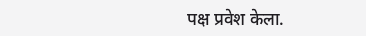पक्ष प्रवेश केला.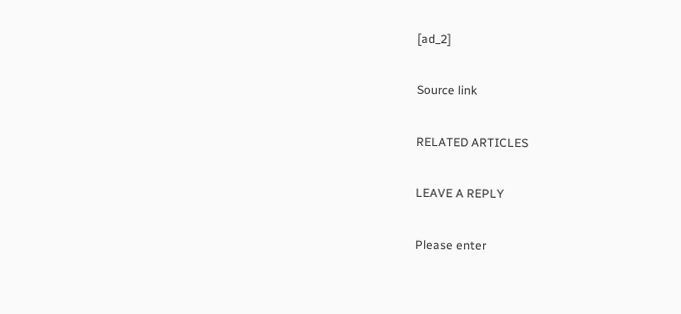[ad_2]

Source link

RELATED ARTICLES

LEAVE A REPLY

Please enter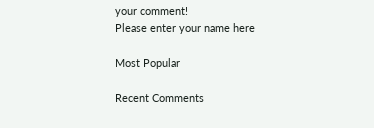your comment!
Please enter your name here

Most Popular

Recent Comments